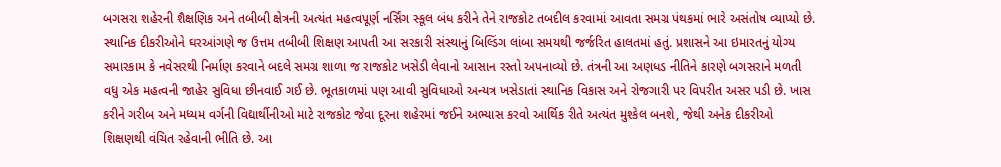બગસરા શહેરની શૈક્ષણિક અને તબીબી ક્ષેત્રની અત્યંત મહત્વપૂર્ણ નર્સિંગ સ્કૂલ બંધ કરીને તેને રાજકોટ તબદીલ કરવામાં આવતા સમગ્ર પંથકમાં ભારે અસંતોષ વ્યાપ્યો છે. સ્થાનિક દીકરીઓને ઘરઆંગણે જ ઉત્તમ તબીબી શિક્ષણ આપતી આ સરકારી સંસ્થાનું બિલ્ડિંગ લાંબા સમયથી જર્જરિત હાલતમાં હતું. પ્રશાસને આ ઇમારતનું યોગ્ય સમારકામ કે નવેસરથી નિર્માણ કરવાને બદલે સમગ્ર શાળા જ રાજકોટ ખસેડી લેવાનો આસાન રસ્તો અપનાવ્યો છે. તંત્રની આ અણધડ નીતિને કારણે બગસરાને મળતી વધુ એક મહત્વની જાહેર સુવિધા છીનવાઈ ગઈ છે. ભૂતકાળમાં પણ આવી સુવિધાઓ અન્યત્ર ખસેડાતાં સ્થાનિક વિકાસ અને રોજગારી પર વિપરીત અસર પડી છે. ખાસ કરીને ગરીબ અને મધ્યમ વર્ગની વિદ્યાર્થીનીઓ માટે રાજકોટ જેવા દૂરના શહેરમાં જઈને અભ્યાસ કરવો આર્થિક રીતે અત્યંત મુશ્કેલ બનશે, જેથી અનેક દીકરીઓ શિક્ષણથી વંચિત રહેવાની ભીતિ છે. આ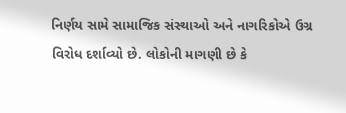નિર્ણય સામે સામાજિક સંસ્થાઓ અને નાગરિકોએ ઉગ્ર વિરોધ દર્શાવ્યો છે. લોકોની માગણી છે કે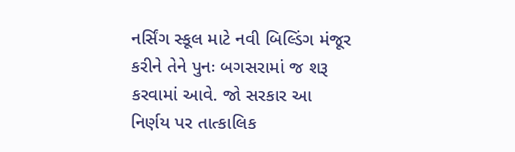નર્સિંગ સ્કૂલ માટે નવી બિલ્ડિંગ મંજૂર કરીને તેને પુનઃ બગસરામાં જ શરૂ કરવામાં આવે. જો સરકાર આ નિર્ણય પર તાત્કાલિક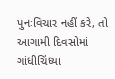પુનઃવિચાર નહીં કરે, તો આગામી દિવસોમાં ગાંધીચિંધ્યા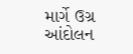માર્ગે ઉગ્ર આંદોલન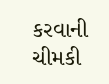કરવાની ચીમકી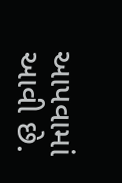આપવામાં આવી છે.